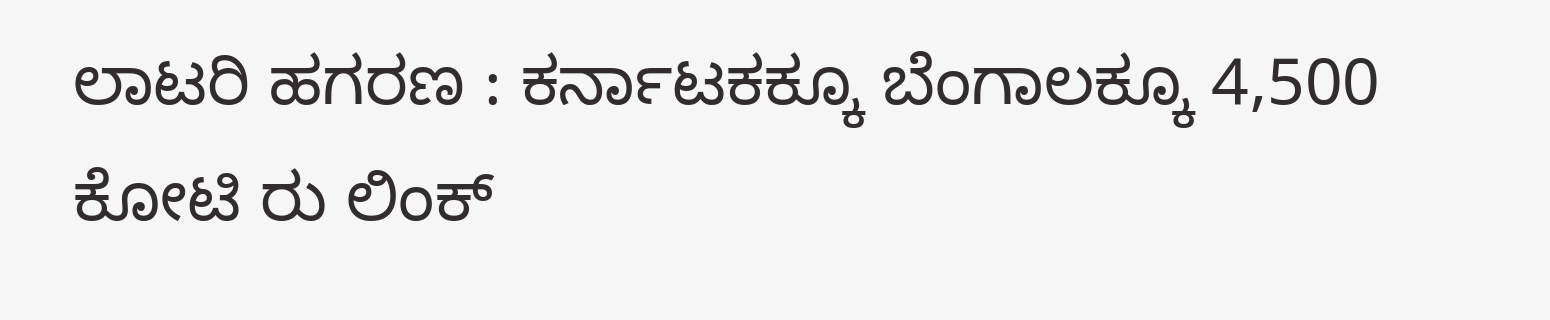ಲಾಟರಿ ಹಗರಣ : ಕರ್ನಾಟಕಕ್ಕೂ ಬೆಂಗಾಲಕ್ಕೂ 4,500 ಕೋಟಿ ರು ಲಿಂಕ್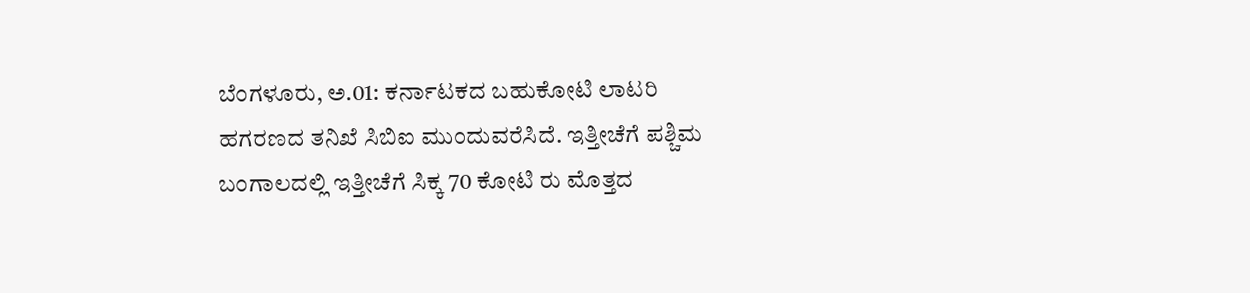ಬೆಂಗಳೂರು, ಅ.01: ಕರ್ನಾಟಕದ ಬಹುಕೋಟಿ ಲಾಟರಿ ಹಗರಣದ ತನಿಖೆ ಸಿಬಿಐ ಮುಂದುವರೆಸಿದೆ. ಇತ್ತೀಚೆಗೆ ಪಶ್ಚಿಮ ಬಂಗಾಲದಲ್ಲಿ ಇತ್ತೀಚೆಗೆ ಸಿಕ್ಕ 70 ಕೋಟಿ ರು ಮೊತ್ತದ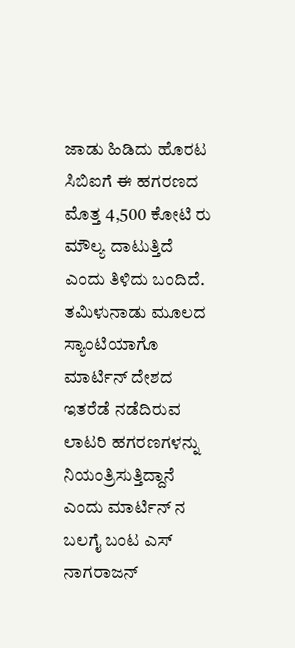ಜಾಡು ಹಿಡಿದು ಹೊರಟ ಸಿಬಿಐಗೆ ಈ ಹಗರಣದ ಮೊತ್ತ 4,500 ಕೋಟಿ ರು ಮೌಲ್ಯ ದಾಟುತ್ತಿದೆ ಎಂದು ತಿಳಿದು ಬಂದಿದೆ.
ತಮಿಳುನಾಡು ಮೂಲದ ಸ್ಯಾಂಟಿಯಾಗೊ ಮಾರ್ಟಿನ್ ದೇಶದ ಇತರೆಡೆ ನಡೆದಿರುವ ಲಾಟರಿ ಹಗರಣಗಳನ್ನು ನಿಯಂತ್ರಿಸುತ್ತಿದ್ದಾನೆ ಎಂದು ಮಾರ್ಟಿನ್ ನ ಬಲಗೈ ಬಂಟ ಎಸ್ ನಾಗರಾಜನ್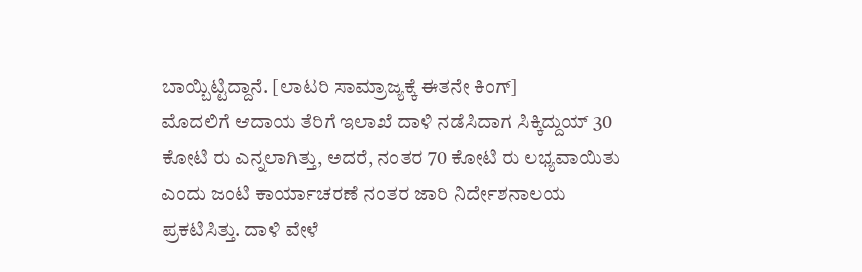ಬಾಯ್ಬಿಟ್ಟಿದ್ದಾನೆ. [ಲಾಟರಿ ಸಾಮ್ರಾಜ್ಯಕ್ಕೆ ಈತನೇ ಕಿಂಗ್]
ಮೊದಲಿಗೆ ಆದಾಯ ತೆರಿಗೆ ಇಲಾಖೆ ದಾಳಿ ನಡೆಸಿದಾಗ ಸಿಕ್ಕಿದ್ದುಯ್ 30 ಕೋಟಿ ರು ಎನ್ನಲಾಗಿತ್ತು, ಅದರೆ, ನಂತರ 70 ಕೋಟಿ ರು ಲಭ್ಯವಾಯಿತು ಎಂದು ಜಂಟಿ ಕಾರ್ಯಾಚರಣೆ ನಂತರ ಜಾರಿ ನಿರ್ದೇಶನಾಲಯ ಪ್ರಕಟಿಸಿತ್ತು. ದಾಳಿ ವೇಳೆ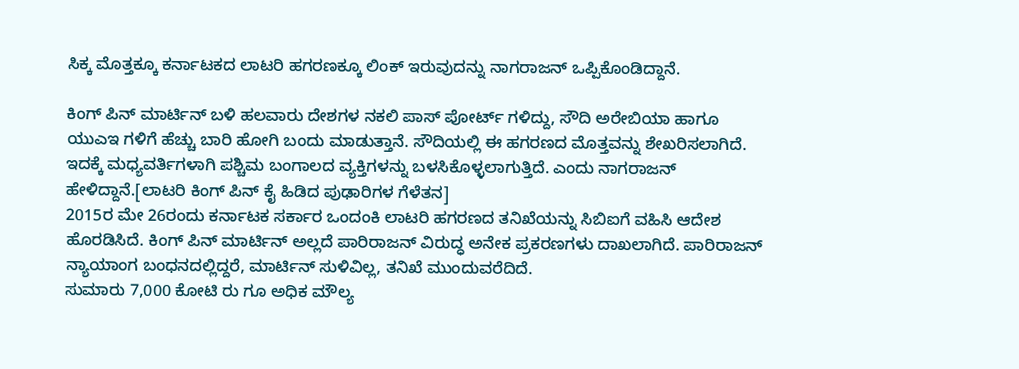ಸಿಕ್ಕ ಮೊತ್ತಕ್ಕೂ ಕರ್ನಾಟಕದ ಲಾಟರಿ ಹಗರಣಕ್ಕೂ ಲಿಂಕ್ ಇರುವುದನ್ನು ನಾಗರಾಜನ್ ಒಪ್ಪಿಕೊಂಡಿದ್ದಾನೆ.

ಕಿಂಗ್ ಪಿನ್ ಮಾರ್ಟಿನ್ ಬಳಿ ಹಲವಾರು ದೇಶಗಳ ನಕಲಿ ಪಾಸ್ ಪೋರ್ಟ್ ಗಳಿದ್ದು, ಸೌದಿ ಅರೇಬಿಯಾ ಹಾಗೂ ಯುಎಇ ಗಳಿಗೆ ಹೆಚ್ಚು ಬಾರಿ ಹೋಗಿ ಬಂದು ಮಾಡುತ್ತಾನೆ. ಸೌದಿಯಲ್ಲಿ ಈ ಹಗರಣದ ಮೊತ್ತವನ್ನು ಶೇಖರಿಸಲಾಗಿದೆ. ಇದಕ್ಕೆ ಮಧ್ಯವರ್ತಿಗಳಾಗಿ ಪಶ್ಚಿಮ ಬಂಗಾಲದ ವ್ಯಕ್ತಿಗಳನ್ನು ಬಳಸಿಕೊಳ್ಳಲಾಗುತ್ತಿದೆ. ಎಂದು ನಾಗರಾಜನ್ ಹೇಳಿದ್ದಾನೆ.[ಲಾಟರಿ ಕಿಂಗ್ ಪಿನ್ ಕೈ ಹಿಡಿದ ಪುಢಾರಿಗಳ ಗೆಳೆತನ]
2015ರ ಮೇ 26ರಂದು ಕರ್ನಾಟಕ ಸರ್ಕಾರ ಒಂದಂಕಿ ಲಾಟರಿ ಹಗರಣದ ತನಿಖೆಯನ್ನು ಸಿಬಿಐಗೆ ವಹಿಸಿ ಆದೇಶ ಹೊರಡಿಸಿದೆ. ಕಿಂಗ್ ಪಿನ್ ಮಾರ್ಟಿನ್ ಅಲ್ಲದೆ ಪಾರಿರಾಜನ್ ವಿರುದ್ಧ ಅನೇಕ ಪ್ರಕರಣಗಳು ದಾಖಲಾಗಿದೆ. ಪಾರಿರಾಜನ್ ನ್ಯಾಯಾಂಗ ಬಂಧನದಲ್ಲಿದ್ದರೆ, ಮಾರ್ಟಿನ್ ಸುಳಿವಿಲ್ಲ, ತನಿಖೆ ಮುಂದುವರೆದಿದೆ.
ಸುಮಾರು 7,000 ಕೋಟಿ ರು ಗೂ ಅಧಿಕ ಮೌಲ್ಯ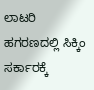ಲಾಟರಿ ಹಗರಣದಲ್ಲಿ ಸಿಕ್ಕಿಂ ಸರ್ಕಾರಕ್ಕೆ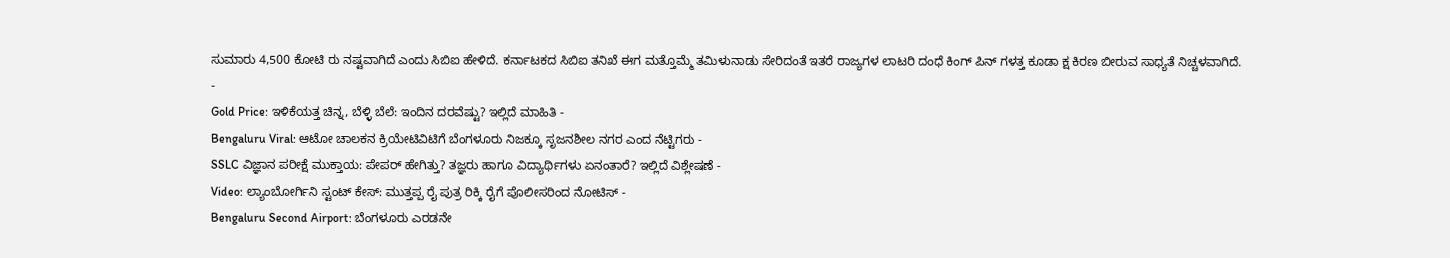ಸುಮಾರು 4,500 ಕೋಟಿ ರು ನಷ್ಟವಾಗಿದೆ ಎಂದು ಸಿಬಿಐ ಹೇಳಿದೆ. ಕರ್ನಾಟಕದ ಸಿಬಿಐ ತನಿಖೆ ಈಗ ಮತ್ತೊಮ್ಮೆ ತಮಿಳುನಾಡು ಸೇರಿದಂತೆ ಇತರೆ ರಾಜ್ಯಗಳ ಲಾಟರಿ ದಂಧೆ ಕಿಂಗ್ ಪಿನ್ ಗಳತ್ತ ಕೂಡಾ ಕ್ಷ ಕಿರಣ ಬೀರುವ ಸಾಧ್ಯತೆ ನಿಚ್ಚಳವಾಗಿದೆ.
-
Gold Price: ಇಳಿಕೆಯತ್ತ ಚಿನ್ನ, ಬೆಳ್ಳಿ ಬೆಲೆ: ಇಂದಿನ ದರವೆಷ್ಟು? ಇಲ್ಲಿದೆ ಮಾಹಿತಿ -
Bengaluru Viral: ಆಟೋ ಚಾಲಕನ ಕ್ರಿಯೇಟಿವಿಟಿಗೆ ಬೆಂಗಳೂರು ನಿಜಕ್ಕೂ ಸೃಜನಶೀಲ ನಗರ ಎಂದ ನೆಟ್ಟಿಗರು -
SSLC ವಿಜ್ಞಾನ ಪರೀಕ್ಷೆ ಮುಕ್ತಾಯ: ಪೇಪರ್ ಹೇಗಿತ್ತು? ತಜ್ಞರು ಹಾಗೂ ವಿದ್ಯಾರ್ಥಿಗಳು ಏನಂತಾರೆ? ಇಲ್ಲಿದೆ ವಿಶ್ಲೇಷಣೆ -
Video: ಲ್ಯಾಂಬೋರ್ಗಿನಿ ಸ್ಟಂಟ್ ಕೇಸ್: ಮುತ್ತಪ್ಪ ರೈ ಪುತ್ರ ರಿಕ್ಕಿ ರೈಗೆ ಪೊಲೀಸರಿಂದ ನೋಟಿಸ್ -
Bengaluru Second Airport: ಬೆಂಗಳೂರು ಎರಡನೇ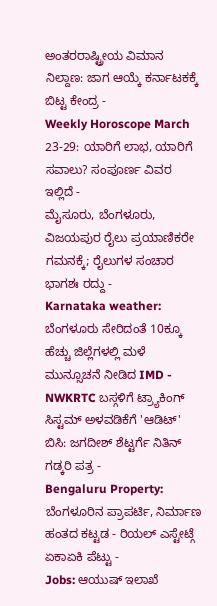ಅಂತರರಾಷ್ಟ್ರೀಯ ವಿಮಾನ ನಿಲ್ದಾಣ: ಜಾಗ ಆಯ್ಕೆ ಕರ್ನಾಟಕಕ್ಕೆ ಬಿಟ್ಟ ಕೇಂದ್ರ -
Weekly Horoscope March 23-29: ಯಾರಿಗೆ ಲಾಭ, ಯಾರಿಗೆ ಸವಾಲು? ಸಂಪೂರ್ಣ ವಿವರ ಇಲ್ಲಿದೆ -
ಮೈಸೂರು, ಬೆಂಗಳೂರು, ವಿಜಯಪುರ ರೈಲು ಪ್ರಯಾಣಿಕರೇ ಗಮನಕ್ಕೆ; ರೈಲುಗಳ ಸಂಚಾರ ಭಾಗಶಃ ರದ್ದು -
Karnataka weather: ಬೆಂಗಳೂರು ಸೇರಿದಂತೆ 10ಕ್ಕೂ ಹೆಚ್ಚು ಜಿಲ್ಲೆಗಳಲ್ಲಿ ಮಳೆ ಮುನ್ಸೂಚನೆ ನೀಡಿದ IMD -
NWKRTC ಬಸ್ಗಳಿಗೆ ಟ್ರ್ಯಾಕಿಂಗ್ ಸಿಸ್ಟಮ್ ಅಳವಡಿಕೆಗೆ 'ಆಡಿಟ್' ಬಿಸಿ: ಜಗದೀಶ್ ಶೆಟ್ಟರ್ಗೆ ನಿತಿನ್ ಗಡ್ಕರಿ ಪತ್ರ -
Bengaluru Property: ಬೆಂಗಳೂರಿನ ಪ್ರಾಪರ್ಟಿ, ನಿರ್ಮಾಣ ಹಂತದ ಕಟ್ಟಡ - ರಿಯಲ್ ಎಸ್ಟೇಟ್ಗೆ ಏಕಾಏಕಿ ಪೆಟ್ಟು -
Jobs: ಆಯುಷ್ ಇಲಾಖೆ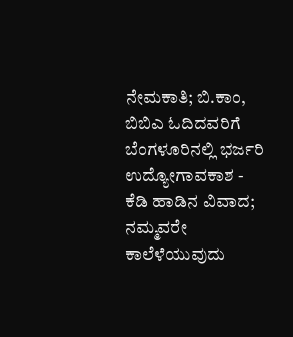ನೇಮಕಾತಿ; ಬಿ.ಕಾಂ, ಬಿಬಿಎ ಓದಿದವರಿಗೆ ಬೆಂಗಳೂರಿನಲ್ಲಿ ಭರ್ಜರಿ ಉದ್ಯೋಗಾವಕಾಶ -
ಕೆಡಿ ಹಾಡಿನ ವಿವಾದ; ನಮ್ಮವರೇ ಕಾಲೆಳೆಯುವುದು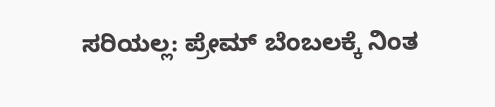ಸರಿಯಲ್ಲ: ಪ್ರೇಮ್ ಬೆಂಬಲಕ್ಕೆ ನಿಂತ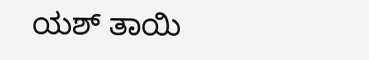ಯಶ್ ತಾಯಿ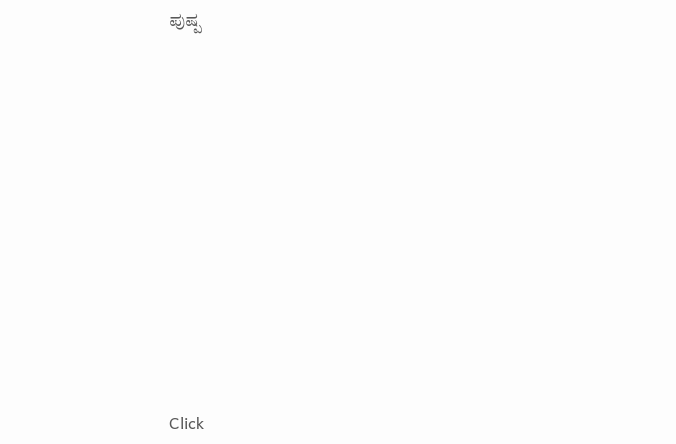ಪುಷ್ಪ












Click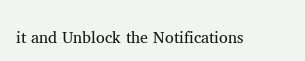it and Unblock the Notifications